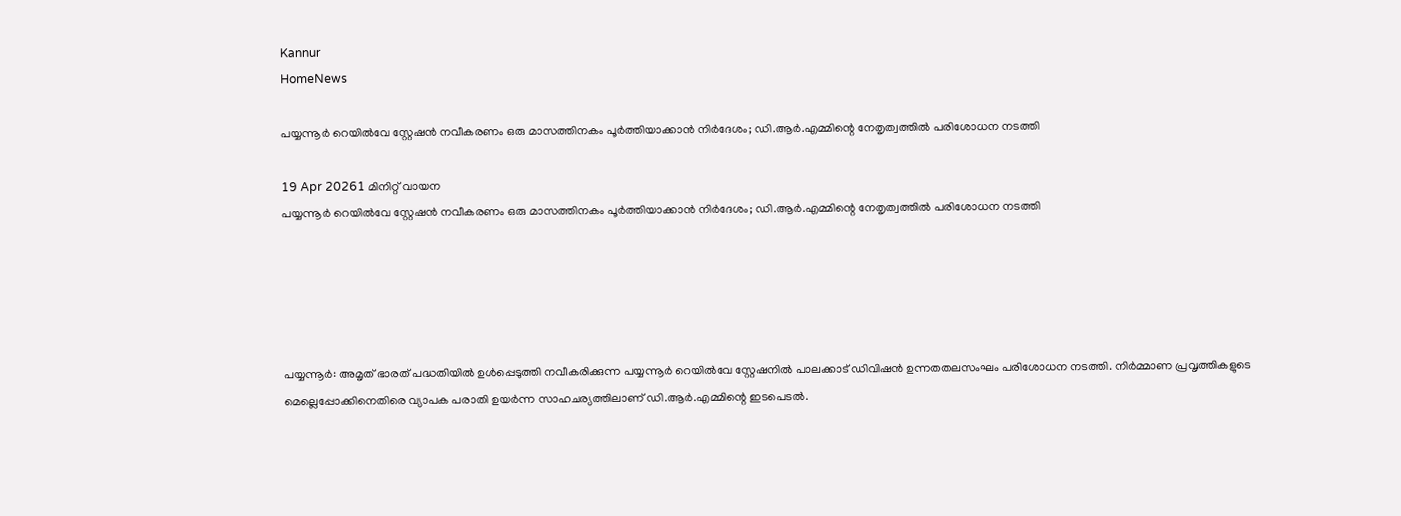Kannur
HomeNews

പയ്യന്നൂർ റെയിൽവേ സ്റ്റേഷൻ നവീകരണം ഒരു മാസത്തിനകം പൂർത്തിയാക്കാൻ നിർദേശം; ഡി.ആർ.എമ്മിന്റെ നേതൃത്വത്തിൽ പരിശോധന നടത്തി

19 Apr 20261 മിനിറ്റ് വായന
പയ്യന്നൂർ റെയിൽവേ സ്റ്റേഷൻ നവീകരണം ഒരു മാസത്തിനകം പൂർത്തിയാക്കാൻ നിർദേശം; ഡി.ആർ.എമ്മിന്റെ നേതൃത്വത്തിൽ പരിശോധന നടത്തി





പയ്യന്നൂർ: അമൃത് ഭാരത് പദ്ധതിയിൽ ഉൾപ്പെടുത്തി നവീകരിക്കുന്ന പയ്യന്നൂർ റെയിൽവേ സ്റ്റേഷനിൽ പാലക്കാട് ഡിവിഷൻ ഉന്നതതലസംഘം പരിശോധന നടത്തി. നിർമ്മാണ പ്രവൃത്തികളുടെ മെല്ലെപ്പോക്കിനെതിരെ വ്യാപക പരാതി ഉയർന്ന സാഹചര്യത്തിലാണ് ഡി.ആർ.എമ്മിന്റെ ഇടപെടൽ.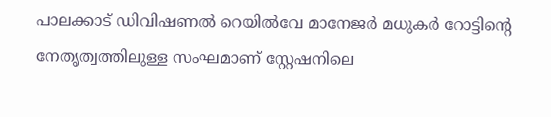പാലക്കാട് ഡിവിഷണൽ റെയിൽവേ മാനേജർ മധുകർ റോട്ടിന്റെ നേതൃത്വത്തിലുള്ള സംഘമാണ് സ്റ്റേഷനിലെ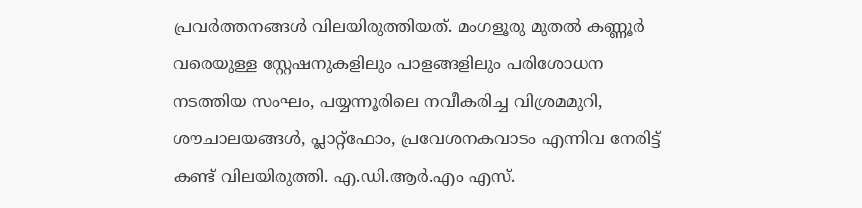പ്രവർത്തനങ്ങൾ വിലയിരുത്തിയത്. മംഗളൂരു മുതൽ കണ്ണൂർ വരെയുള്ള സ്റ്റേഷനുകളിലും പാളങ്ങളിലും പരിശോധന നടത്തിയ സംഘം, പയ്യന്നൂരിലെ നവീകരിച്ച വിശ്രമമുറി, ശൗചാലയങ്ങൾ, പ്ലാറ്റ്ഫോം, പ്രവേശനകവാടം എന്നിവ നേരിട്ട് കണ്ട് വിലയിരുത്തി. എ.ഡി.ആർ.എം എസ്.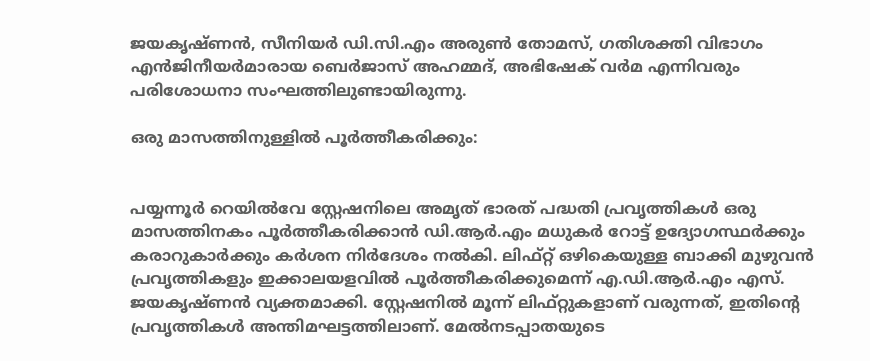ജയകൃഷ്ണൻ, സീനിയർ ഡി.സി.എം അരുൺ തോമസ്, ഗതിശക്തി വിഭാഗം എൻജിനീയർമാരായ ബെർജാസ് അഹമ്മദ്, അഭിഷേക് വർമ എന്നിവരും പരിശോധനാ സംഘത്തിലുണ്ടായിരുന്നു.

ഒരു മാസത്തിനുള്ളിൽ പൂർത്തീകരിക്കും:


പയ്യന്നൂർ റെയിൽവേ സ്റ്റേഷനിലെ അമൃത്‌ ഭാരത് പദ്ധതി പ്രവൃത്തികൾ ഒരു മാസത്തിനകം പൂർത്തീകരിക്കാൻ ഡി.ആർ.എം മധുകർ റോട്ട് ഉദ്യോഗസ്ഥർക്കും കരാറുകാർക്കും കർശന നിർദേശം നൽകി. ലിഫ്റ്റ് ഒഴികെയുള്ള ബാക്കി മുഴുവൻ പ്രവൃത്തികളും ഇക്കാലയളവിൽ പൂർത്തീകരിക്കുമെന്ന് എ.ഡി.ആർ.എം എസ്. ജയകൃഷ്ണൻ വ്യക്തമാക്കി. സ്റ്റേഷനിൽ മൂന്ന്‌ ലിഫ്റ്റുകളാണ് വരുന്നത്, ഇതിന്റെ പ്രവൃത്തികൾ അന്തിമഘട്ടത്തിലാണ്. മേൽനടപ്പാതയുടെ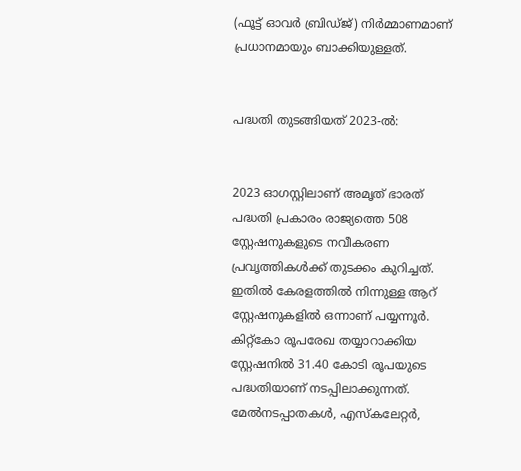(ഫൂട്ട് ഓവർ ബ്രിഡ്ജ്) നിർമ്മാണമാണ് പ്രധാനമായും ബാക്കിയുള്ളത്.


പദ്ധതി തുടങ്ങിയത് 2023-ൽ:


2023 ഓഗസ്റ്റിലാണ് അമൃത് ഭാരത് പദ്ധതി പ്രകാരം രാജ്യത്തെ 508 സ്റ്റേഷനുകളുടെ നവീകരണ പ്രവൃത്തികൾക്ക് തുടക്കം കുറിച്ചത്. ഇതിൽ കേരളത്തിൽ നിന്നുള്ള ആറ് സ്റ്റേഷനുകളിൽ ഒന്നാണ് പയ്യന്നൂർ. കിറ്റ്കോ രൂപരേഖ തയ്യാറാക്കിയ സ്റ്റേഷനിൽ 31.40 കോടി രൂപയുടെ പദ്ധതിയാണ് നടപ്പിലാക്കുന്നത്. മേൽനടപ്പാതകൾ, എസ്കലേറ്റർ,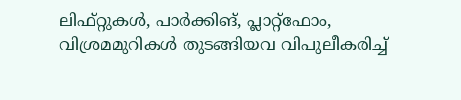ലിഫ്റ്റുകൾ, പാർക്കിങ്, പ്ലാറ്റ്‌ഫോം, വിശ്രമമുറികൾ തുടങ്ങിയവ വിപുലീകരിച്ച്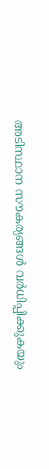അടിസ്ഥാന സൗകര്യങ്ങൾ വർധിപ്പിക്കുകയും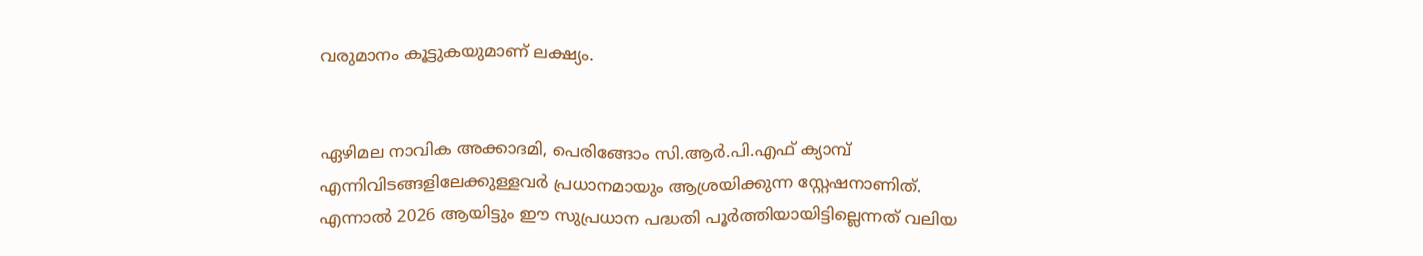വരുമാനം കൂട്ടുകയുമാണ് ലക്ഷ്യം.


ഏഴിമല നാവിക അക്കാദമി, പെരിങ്ങോം സി.ആർ.പി.എഫ് ക്യാമ്പ് എന്നിവിടങ്ങളിലേക്കുള്ളവർ പ്രധാനമായും ആശ്രയിക്കുന്ന സ്റ്റേഷനാണിത്. എന്നാൽ 2026 ആയിട്ടും ഈ സുപ്രധാന പദ്ധതി പൂർത്തിയായിട്ടില്ലെന്നത് വലിയ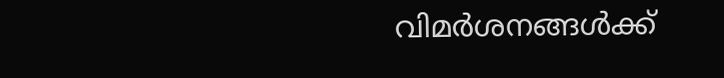വിമർശനങ്ങൾക്ക്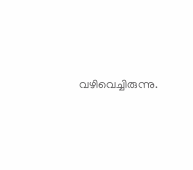വഴിവെച്ചിരുന്നു.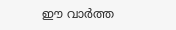ഈ വാർത്ത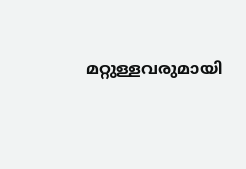മറ്റുള്ളവരുമായി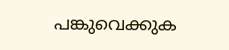പങ്കുവെക്കുക